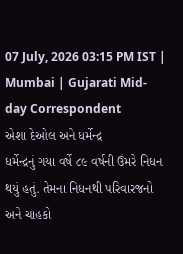07 July, 2026 03:15 PM IST | Mumbai | Gujarati Mid-day Correspondent
એશા દેઓલ અને ધર્મેન્દ્ર
ધર્મેન્દ્રનું ગયા વર્ષે ૮૯ વર્ષની ઉંમરે નિધન થયું હતું. તેમના નિધનથી પરિવારજનો અને ચાહકો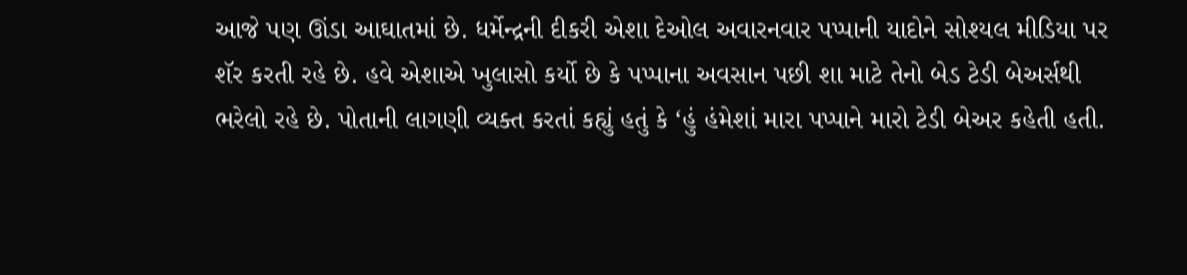આજે પણ ઊંડા આઘાતમાં છે. ધર્મેન્દ્રની દીકરી એશા દેઓલ અવારનવાર પપ્પાની યાદોને સોશ્યલ મીડિયા પર શૅર કરતી રહે છે. હવે એશાએ ખુલાસો કર્યો છે કે પપ્પાના અવસાન પછી શા માટે તેનો બેડ ટેડી બેઅર્સથી ભરેલો રહે છે. પોતાની લાગણી વ્યક્ત કરતાં કહ્યું હતું કે ‘હું હંમેશાં મારા પપ્પાને મારો ટેડી બેઅર કહેતી હતી.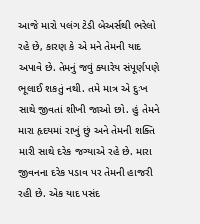આજે મારો પલંગ ટેડી બેઅર્સથી ભરેલો રહે છે, કારણ કે એ મને તેમની યાદ અપાવે છે. તેમનું જવું ક્યારેય સંપૂર્ણપણે ભૂલાઈ શકતું નથી. તમે માત્ર એ દુઃખ સાથે જીવતાં શીખી જાઓ છો. હું તેમને મારા હૃદયમાં રાખું છું અને તેમની શક્તિ મારી સાથે દરેક જગ્યાએ રહે છે. મારા જીવનના દરેક પડાવ પર તેમની હાજરી રહી છે. એક યાદ પસંદ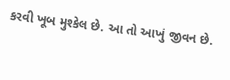કરવી ખૂબ મુશ્કેલ છે. આ તો આખું જીવન છે.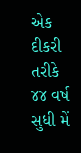એક દીકરી તરીકે ૪૪ વર્ષ સુધી મેં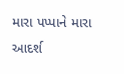મારા પપ્પાને મારા આદર્શ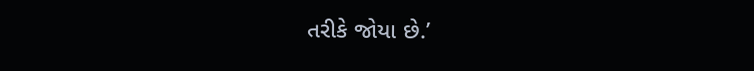તરીકે જોયા છે.’